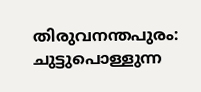തിരുവനന്തപുരം: ചുട്ടുപൊള്ളുന്ന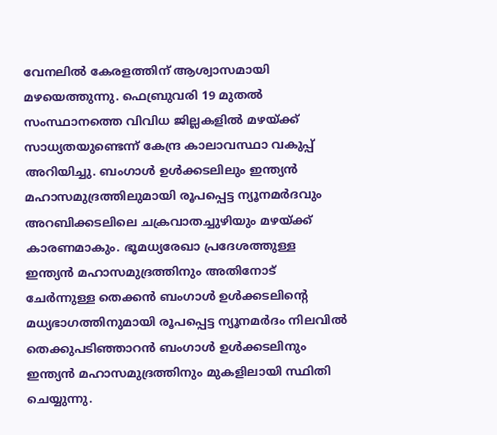വേനലില്‍ കേരളത്തിന് ആശ്വാസമായി മഴയെത്തുന്നു. ഫെബ്രുവരി 19 മുതല്‍ സംസ്ഥാനത്തെ വിവിധ ജില്ലകളില്‍ മഴയ്ക്ക് സാധ്യതയുണ്ടെന്ന് കേന്ദ്ര കാലാവസ്ഥാ വകുപ്പ് അറിയിച്ചു. ബംഗാള്‍ ഉള്‍ക്കടലിലും ഇന്ത്യന്‍ മഹാസമുദ്രത്തിലുമായി രൂപപ്പെട്ട ന്യൂനമര്‍ദവും അറബിക്കടലിലെ ചക്രവാതച്ചുഴിയും മഴയ്ക്ക് കാരണമാകും. ഭൂമധ്യരേഖാ പ്രദേശത്തുള്ള ഇന്ത്യന്‍ മഹാസമുദ്രത്തിനും അതിനോട് ചേര്‍ന്നുള്ള തെക്കന്‍ ബംഗാള്‍ ഉള്‍ക്കടലിന്റെ മധ്യഭാഗത്തിനുമായി രൂപപ്പെട്ട ന്യൂനമര്‍ദം നിലവില്‍ തെക്കുപടിഞ്ഞാറന്‍ ബംഗാള്‍ ഉള്‍ക്കടലിനും ഇന്ത്യന്‍ മഹാസമുദ്രത്തിനും മുകളിലായി സ്ഥിതി ചെയ്യുന്നു.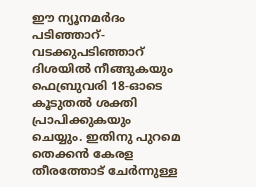ഈ ന്യൂനമര്‍ദം പടിഞ്ഞാറ്-വടക്കുപടിഞ്ഞാറ് ദിശയില്‍ നീങ്ങുകയും ഫെബ്രുവരി 18-ഓടെ കൂടുതല്‍ ശക്തി പ്രാപിക്കുകയും ചെയ്യും. ഇതിനു പുറമെ തെക്കന്‍ കേരള തീരത്തോട് ചേര്‍ന്നുള്ള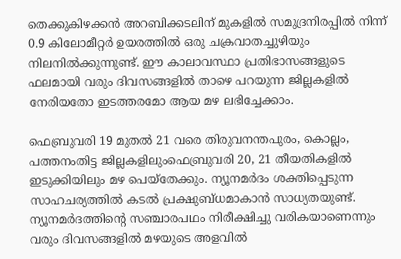തെക്കുകിഴക്കന്‍ അറബിക്കടലിന് മുകളില്‍ സമുദ്രനിരപ്പില്‍ നിന്ന് 0.9 കിലോമീറ്റര്‍ ഉയരത്തില്‍ ഒരു ചക്രവാതച്ചുഴിയും നിലനില്‍ക്കുന്നുണ്ട്. ഈ കാലാവസ്ഥാ പ്രതിഭാസങ്ങളുടെ ഫലമായി വരും ദിവസങ്ങളില്‍ താഴെ പറയുന്ന ജില്ലകളില്‍ നേരിയതോ ഇടത്തരമോ ആയ മഴ ലഭിച്ചേക്കാം.

ഫെബ്രുവരി 19 മുതല്‍ 21 വരെ തിരുവനന്തപുരം, കൊല്ലം, പത്തനംതിട്ട ജില്ലകളിലുംഫെബ്രുവരി 20, 21 തീയതികളില്‍ ഇടുക്കിയിലും മഴ പെയ്‌തേക്കും. ന്യൂനമര്‍ദം ശക്തിപ്പെടുന്ന സാഹചര്യത്തില്‍ കടല്‍ പ്രക്ഷുബ്ധമാകാന്‍ സാധ്യതയുണ്ട്. ന്യൂനമര്‍ദത്തിന്റെ സഞ്ചാരപഥം നിരീക്ഷിച്ചു വരികയാണെന്നും വരും ദിവസങ്ങളില്‍ മഴയുടെ അളവില്‍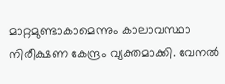മാറ്റമുണ്ടാകാമെന്നും കാലാവസ്ഥാ നിരീക്ഷണ കേന്ദ്രം വ്യക്തമാക്കി. വേനല്‍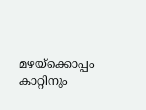മഴയ്‌ക്കൊപ്പം കാറ്റിനും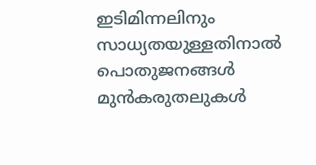ഇടിമിന്നലിനും സാധ്യതയുള്ളതിനാല്‍ പൊതുജനങ്ങള്‍ മുന്‍കരുതലുകള്‍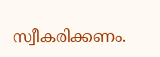സ്വീകരിക്കണം.